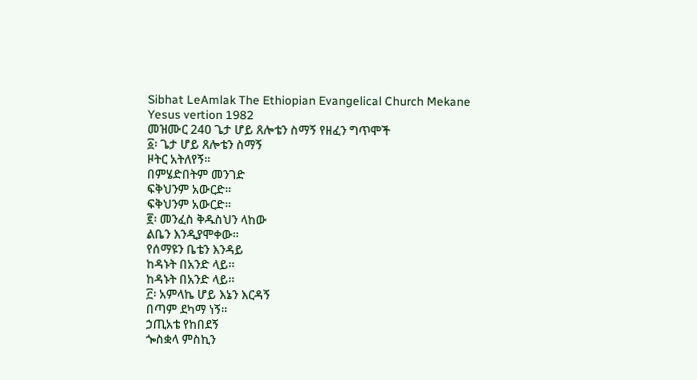Sibhat LeAmlak The Ethiopian Evangelical Church Mekane Yesus vertion 1982
መዝሙር 240 ጌታ ሆይ ጸሎቴን ስማኝ የዘፈን ግጥሞች
፩፡ ጌታ ሆይ ጸሎቴን ስማኝ
ዞትር አትለየኝ።
በምሄድበትም መንገድ
ፍቅህንም አውርድ።
ፍቅህንም አውርድ።
፪፡ መንፈስ ቅዱስህን ላከው
ልቤን እንዲያሞቀው።
የሰማዩን ቤቴን እንዳይ
ከዳኑት በአንድ ላይ።
ከዳኑት በአንድ ላይ።
፫፡ አምላኬ ሆይ እኔን እርዳኝ
በጣም ደካማ ነኝ።
ኃጢአቴ የከበደኝ
ጐስቋላ ምስኪን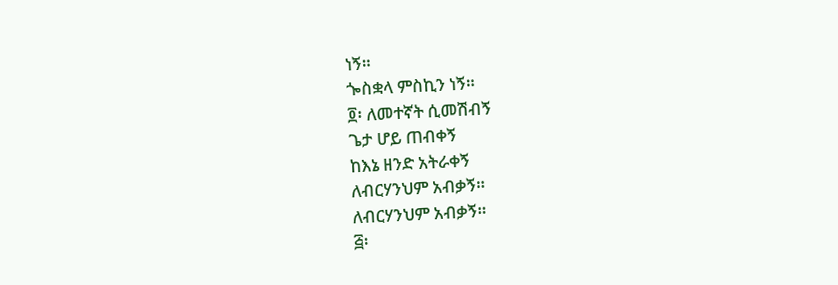ነኝ።
ጐስቋላ ምስኪን ነኝ።
፬፡ ለመተኛት ሲመሽብኝ
ጌታ ሆይ ጠብቀኝ
ከእኔ ዘንድ አትራቀኝ
ለብርሃንህም አብቃኝ።
ለብርሃንህም አብቃኝ።
፭፡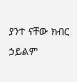ያንተ ናቸው ክብር ኃይልም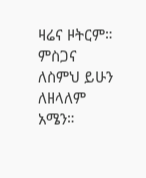ዛሬና ዞትርም።
ምስጋና ለስምህ ይሁን
ለዘላለም አሜን።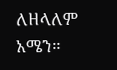ለዘላለም አሜን።